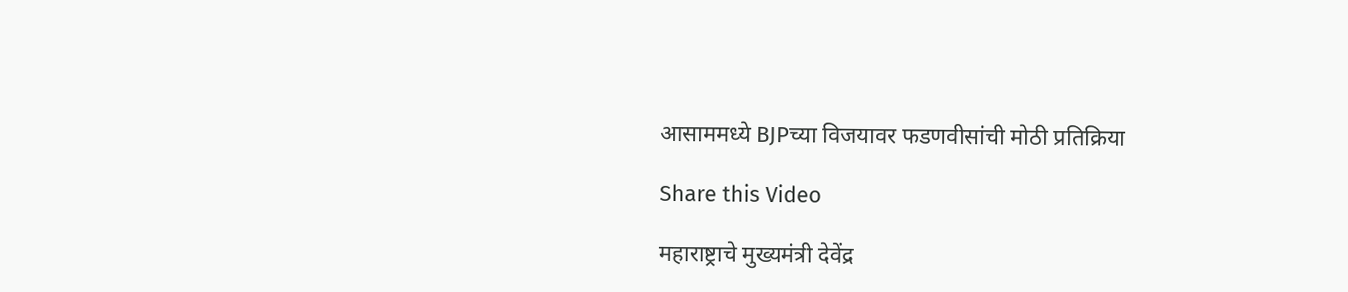आसाममध्ये BJPच्या विजयावर फडणवीसांची मोठी प्रतिक्रिया

Share this Video

महाराष्ट्राचे मुख्यमंत्री देवेंद्र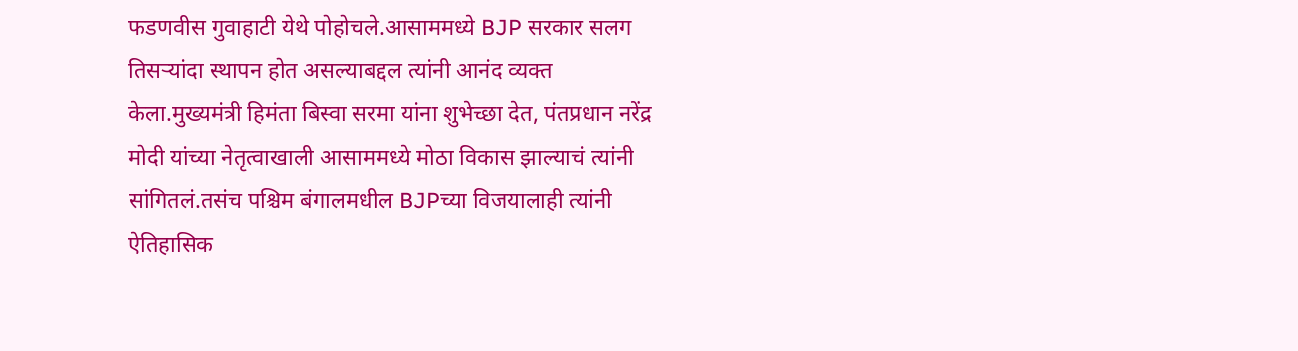फडणवीस गुवाहाटी येथे पोहोचले.आसाममध्ये BJP सरकार सलग तिसऱ्यांदा स्थापन होत असल्याबद्दल त्यांनी आनंद व्यक्त केला.मुख्यमंत्री हिमंता बिस्वा सरमा यांना शुभेच्छा देत, पंतप्रधान नरेंद्र मोदी यांच्या नेतृत्वाखाली आसाममध्ये मोठा विकास झाल्याचं त्यांनी सांगितलं.तसंच पश्चिम बंगालमधील BJPच्या विजयालाही त्यांनी ऐतिहासिक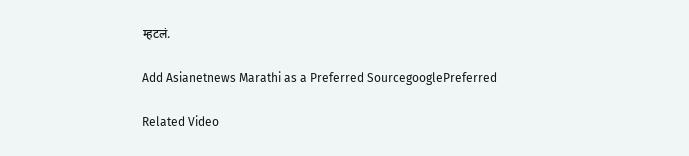म्हटलं.

Add Asianetnews Marathi as a Preferred SourcegooglePreferred

Related Video